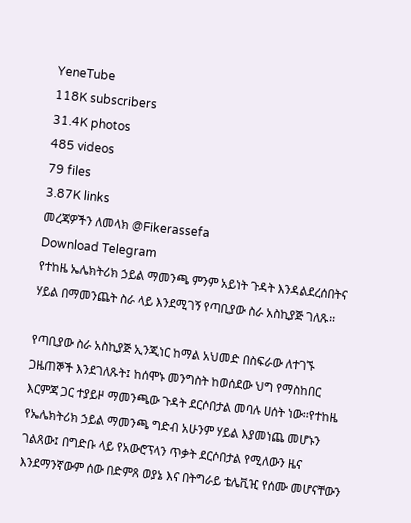YeneTube
118K subscribers
31.4K photos
485 videos
79 files
3.87K links
መረጃዎችን ለመላክ @Fikerassefa
Download Telegram
የተከዜ ኤሌክትሪክ ኃይል ማመንጫ ምንም አይነት ጉዳት እንዳልደረሰበትና ሃይል በማመንጨት ስራ ላይ እንደሚገኝ የጣቢያው ስራ አስኪያጅ ገለጹ፡፡

የጣቢያው ስራ አስኪያጅ ኢንጂነር ከማል አህመድ በስፍራው ለተገኙ ጋዜጠኞች እንደገለጹት፤ ከሰሞኑ መንግስት ከወሰደው ህግ የማስከበር እርምጃ ጋር ተያይዞ ማመንጫው ጉዳት ደርሶበታል መባሉ ሀሰት ነው፡፡የተከዜ የኤሌክትሪክ ኃይል ማመንጫ ግድብ አሁንም ሃይል እያመነጨ መሆኑን ገልጸው፤ በግድቡ ላይ የአውሮፕላን ጥቃት ደርሶበታል የሚለውን ዜና እንደማንኛውም ሰው በድምጸ ወያኔ እና በትግራይ ቴሌቪዢ የሰሙ መሆናቸውን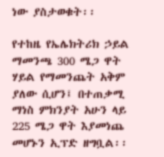ነው ያስታወቁት፡፡

የተከዜ የኤሌክትሪክ ኃይል ማመንጫ 300 ሜጋ ዋት ሃይል የማመንጨት አቅም ያለው ሲሆን፤ በተጠቃሚ ማነስ ምክንያት አሁን ላይ 225 ሜጋ ዋት እያመነጨ መሆኑን ኢፕድ ዘግቧል፡፡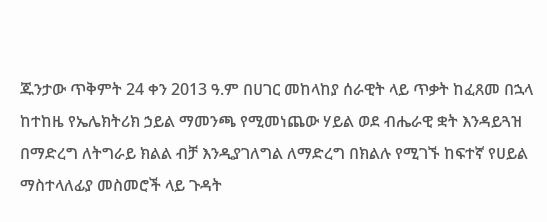ጁንታው ጥቅምት 24 ቀን 2013 ዓ.ም በሀገር መከላከያ ሰራዊት ላይ ጥቃት ከፈጸመ በኋላ ከተከዜ የኤሌክትሪክ ኃይል ማመንጫ የሚመነጨው ሃይል ወደ ብሔራዊ ቋት እንዳይጓዝ በማድረግ ለትግራይ ክልል ብቻ እንዲያገለግል ለማድረግ በክልሉ የሚገኙ ከፍተኛ የሀይል ማስተላለፊያ መስመሮች ላይ ጉዳት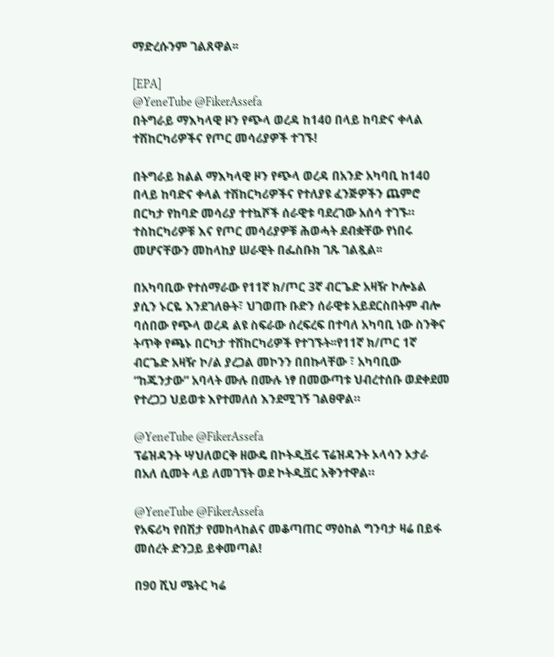ማድረሱንም ገልጸዋል፡፡

[EPA]
@YeneTube @FikerAssefa
በትግራይ ማእካላዊ ዞን የጭላ ወረዳ ከ140 በላይ ከባድና ቀላል ተሽከርካሪዎችና የጦር መሳሪያዎች ተገኙ!

በትግራይ ክልል ማእካላዊ ዞን የጭላ ወረዳ በአንድ አካባቢ ከ140 በላይ ከባድና ቀላል ተሽከርካሪዎችና የተለያዩ ፈንጅዎችን ጨምሮ በርካታ የከባድ መሳሪያ ተተኳሾች ሰራዊቱ ባደረገው አሰሳ ተገኙ። ተስከርካሪዎቹ እና የጦር መሳሪያዎቹ ሕወሓት ደብቋቸው የነበሩ መሆናቸውን መከላከያ ሠራዊት በፌስቡክ ገጹ ገልጿል፡፡

በአካባቢው የተሰማራው የ11ኛ ክ/ጦር 3ኛ ብርጌድ አዛዥ ኮሎኔል ያሲን ኑርዬ እንደገለፁት፣ ህገወጡ ቡድን ሰራዊቱ አይደርስበትም ብሎ ባሰበው የጭላ ወረዳ ልዩ ስፍራው ሰረፍረፍ በተባለ አካባቢ ነው ስንቅና ትጥቅ የጫኑ በርካታ ተሽከርካሪዎች የተገኙት፡፡የ11ኛ ክ/ጦር 1ኛ ብርጌድ አዛዥ ኮ/ል ያረጋል መኮንን በበኩላቸው ፣ አካባቢው “ከጁንታው” አባላት ሙሉ በሙሉ ነፃ በመውጣቱ ህብረተሰቡ ወደቀደመ የተረጋጋ ህይወቱ እየተመለሰ እንደሚገኝ ገልፀዋል።

@YeneTube @FikerAssefa
ፕሬዝዳንት ሣህለወርቅ ዘውዴ በኮትዲቯሩ ፕሬዝዳንት ኦላሳን ኦታራ በአለ ሲመት ላይ ለመገኘት ወደ ኮትዲቯር አቅንተዋል።

@YeneTube @FikerAssefa
የአፍሪካ የበሽታ የመከላከልና መቆጣጠር ማዕከል ግንባታ ዛሬ በይፋ መሰረት ድንጋይ ይቀመጣል!

በ90 ሺህ ሜትር ካሬ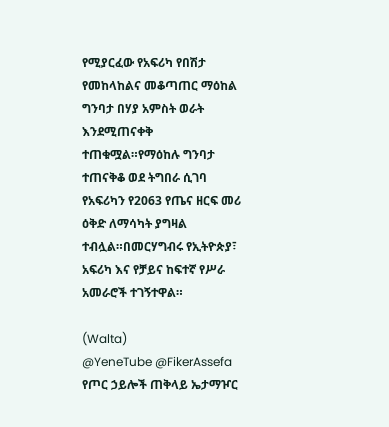የሚያርፈው የአፍሪካ የበሽታ የመከላከልና መቆጣጠር ማዕከል ግንባታ በሃያ አምስት ወራት እንደሚጠናቀቅ ተጠቁሟል።የማዕከሉ ግንባታ ተጠናቅቆ ወደ ትግበራ ሲገባ የአፍሪካን የ2063 የጤና ዘርፍ መሪ ዕቅድ ለማሳካት ያግዛል ተብሏል።በመርሃግብሩ የኢትዮጵያ፣ አፍሪካ እና የቻይና ከፍተኛ የሥራ አመራሮች ተገኝተዋል።

(Walta)
@YeneTube @FikerAssefa
የጦር ኃይሎች ጠቅላይ ኤታማዦር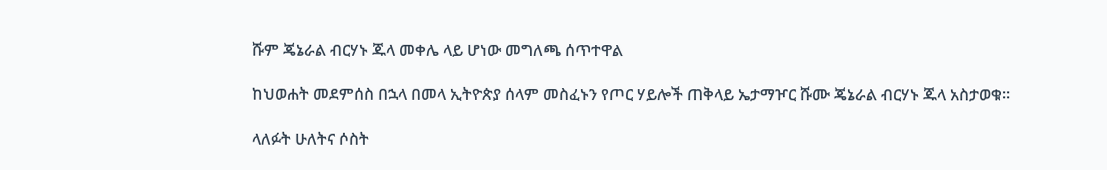ሹም ጄኔራል ብርሃኑ ጁላ መቀሌ ላይ ሆነው መግለጫ ሰጥተዋል

ከህወሐት መደምሰስ በኋላ በመላ ኢትዮጵያ ሰላም መስፈኑን የጦር ሃይሎች ጠቅላይ ኤታማዦር ሹሙ ጄኔራል ብርሃኑ ጁላ አስታወቁ።

ላለፉት ሁለትና ሶስት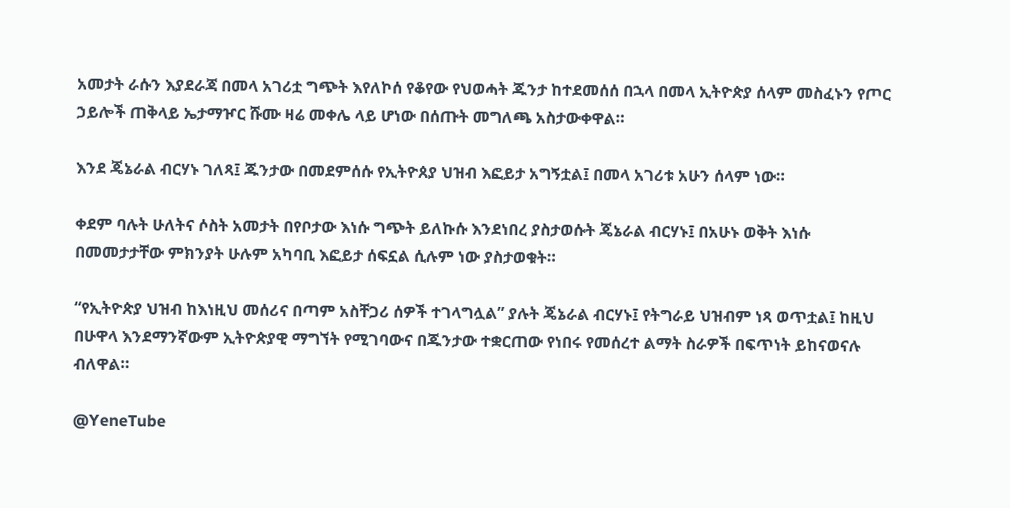አመታት ራሱን እያደራጃ በመላ አገሪቷ ግጭት እየለኮሰ የቆየው የህወሓት ጁንታ ከተደመሰሰ በኋላ በመላ ኢትዮጵያ ሰላም መስፈኑን የጦር ኃይሎች ጠቅላይ ኤታማዦር ሹሙ ዛሬ መቀሌ ላይ ሆነው በሰጡት መግለጫ አስታውቀዋል።

እንደ ጄኔራል ብርሃኑ ገለጻ፤ ጁንታው በመደምሰሱ የኢትዮጰያ ህዝብ እፎይታ አግኝቷል፤ በመላ አገሪቱ አሁን ሰላም ነው።

ቀደም ባሉት ሁለትና ሶስት አመታት በየቦታው እነሱ ግጭት ይለኩሱ እንደነበረ ያስታወሱት ጄኔራል ብርሃኑ፤ በአሁኑ ወቅት እነሱ በመመታታቸው ምክንያት ሁሉም አካባቢ እፎይታ ሰፍኗል ሲሉም ነው ያስታወቁት።

“የኢትዮጵያ ህዝብ ከእነዚህ መሰሪና በጣም አስቸጋሪ ሰዎች ተገላግሏል” ያሉት ጄኔራል ብርሃኑ፤ የትግራይ ህዝብም ነጻ ወጥቷል፤ ከዚህ በሁዋላ እንደማንኛውም ኢትዮጵያዊ ማግኘት የሚገባውና በጁንታው ተቋርጠው የነበሩ የመሰረተ ልማት ስራዎች በፍጥነት ይከናወናሉ ብለዋል።

@YeneTube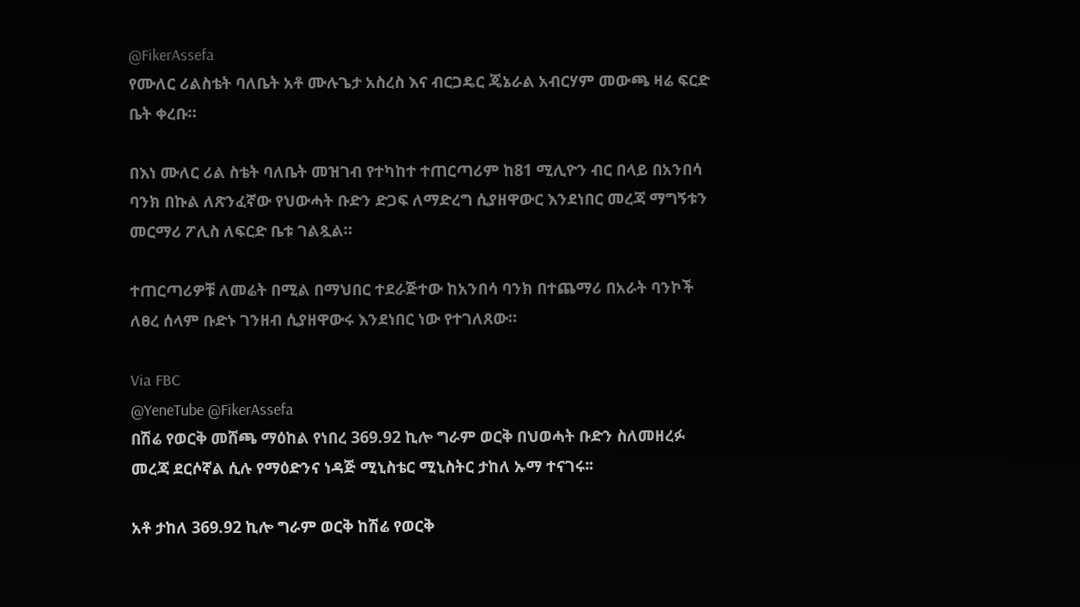@FikerAssefa
የሙለር ሪልስቴት ባለቤት አቶ ሙሉጌታ አስረስ እና ብርጋዴር ጄኔራል አብርሃም መውጫ ዛሬ ፍርድ ቤት ቀረቡ።

በእነ ሙለር ሪል ስቴት ባለቤት መዝገብ የተካከተ ተጠርጣሪም ከ81 ሚሊዮን ብር በላይ በአንበሳ ባንክ በኩል ለጽንፈኛው የህውሓት ቡድን ድጋፍ ለማድረግ ሲያዘዋውር እንደነበር መረጃ ማግኝቱን መርማሪ ፖሊስ ለፍርድ ቤቱ ገልጿል።

ተጠርጣሪዎቹ ለመሬት በሚል በማህበር ተደራጅተው ከአንበሳ ባንክ በተጨማሪ በአራት ባንኮች ለፀረ ሰላም ቡድኑ ገንዘብ ሲያዘዋውሩ እንደነበር ነው የተገለጸው።

Via FBC
@YeneTube @FikerAssefa
በሽሬ የወርቅ መሸጫ ማዕከል የነበረ 369.92 ኪሎ ግራም ወርቅ በህወሓት ቡድን ስለመዘረፉ መረጃ ደርሶኛል ሲሉ የማዕድንና ነዳጅ ሚኒስቴር ሚኒስትር ታከለ ኡማ ተናገሩ፡፡

አቶ ታከለ 369.92 ኪሎ ግራም ወርቅ ከሽሬ የወርቅ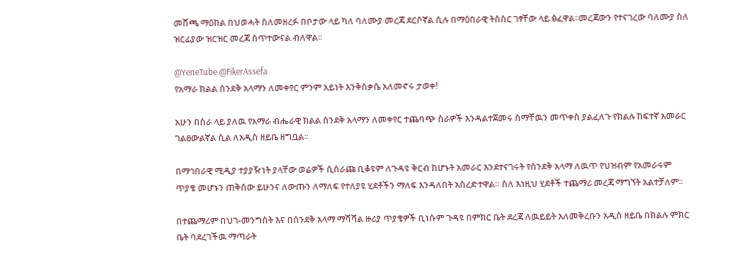መሸጫ ማዕከል በህወሓት ስለመዘረፉ በቦታው ላይ ካለ ባለሙያ መረጃ ደርሶኛል ሲሉ በማዕበራዊ ትስስር ገፃቸው ላይ ፅፈዋል፡፡መረጃውን የተናገረው ባለሙያ ስለ ዝርፊያው ዝርዝር መረጃ ሰጥተውናል ብለዋል፡፡

@YeneTube @FikerAssefa
የአማራ ክልል ሰንደቅ አላማን ለመቀየር ምንም አይነት እንቅስቃሴ አለመኖሩ ታወቀ!

አሁን በስራ ላይ ያለዉ የአማራ ብሔራዊ ክልል ሰንደቅ አላማን ለመቀየር ተጨባጭ ስራዎች እንዳልተጀመሩ ስማቸዉን መጥቀስ ያልፈለጉ የክልሉ ከፍተኛ አመራር ገልፀውልኛል ሲል ለአዲስ ዘይቤ ዘግቧል፡፡

በማኅበራዊ ሚዲያ ተያያዥነት ያላቸው ወሬዎች ሲሰራጩ ቢቆዩም ለጉዳዩ ቅርብ ከሆኑት አመራር እንደተናገሩት የሰንደቅ አላማ ለዉጥ የህዝብም የአመራሩም ጥያቄ መሆኑን ጠቅሰው ይሁንና ለውጡን ለማለፍ የተለያዩ ሂደቶችን ማለፍ እንዳለበት አስረድተዋል። ስለ እነዚህ ሂደቶች ተጨማሪ መረጃ ማግኘት አልተቻለም፡፡

በተጨማሪም በህገ-መንግስት እና በሰንደቅ አላማ ማሻሻል ዙሪያ ጥያቄዎች ቢነሱም ጉዳዩ በምክር ቤት ደረጃ ለዉይይት አለመቅረቡን አዲስ ዘይቤ በክልሉ ምክር ቤት ባደረገችዉ ማጣራት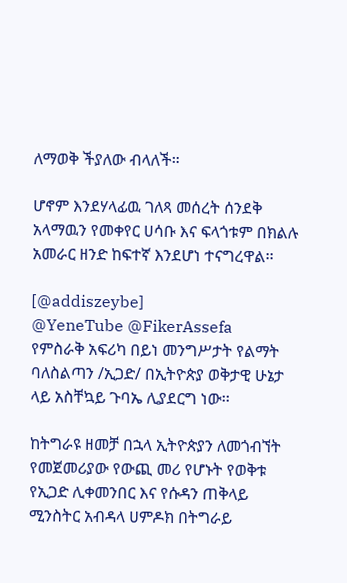ለማወቅ ችያለው ብላለች።

ሆኖም እንደሃላፊዉ ገለጻ መሰረት ሰንደቅ አላማዉን የመቀየር ሀሳቡ እና ፍላጎቱም በክልሉ አመራር ዘንድ ከፍተኛ እንደሆነ ተናግረዋል፡፡

[@addiszeybe]
@YeneTube @FikerAssefa
የምስራቅ አፍሪካ በይነ መንግሥታት የልማት ባለስልጣን /ኢጋድ/ በኢትዮጵያ ወቅታዊ ሁኔታ ላይ አስቸኳይ ጉባኤ ሊያደርግ ነው፡፡

ከትግራዩ ዘመቻ በኋላ ኢትዮጵያን ለመጎብኘት የመጀመሪያው የውጪ መሪ የሆኑት የወቅቱ የኢጋድ ሊቀመንበር እና የሱዳን ጠቅላይ ሚንስትር አብዳላ ሀምዶክ በትግራይ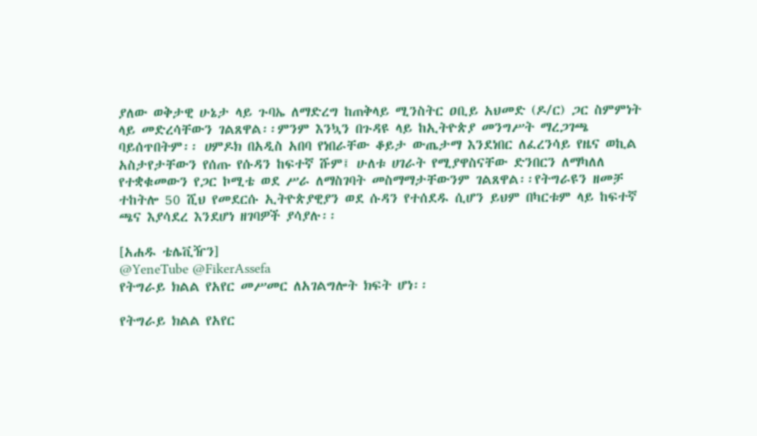ያለው ወቅታዊ ሁኔታ ላይ ጉባኤ ለማድረግ ከጠቅላይ ሚንስትር ዐቢይ አህመድ (ዶ/ር) ጋር ስምምነት ላይ መድረሳቸውን ገልጸዋል፡፡ምንም እንኳን በጉዳዩ ላይ ከኢትዮጵያ መንግሥት ማረጋገጫ ባይሰጥበትም፡፡ ሀምዶክ በአዲስ አበባ የነበራቸው ቆይታ ውጤታማ እንደነበር ለፈረንሳይ የዜና ወኪል አስታየታቸውን የሰጡ የሱዳን ከፍተኛ ሹም፤ ሁለቱ ሀገራት የሚያዋስናቸው ድንበርን ለማካለለ የተቋቁመውን የጋር ኮሚቴ ወደ ሥራ ለማስገባት መስማማታቸውንም ገልጸዋል፡፡የትግራዩን ዘመቻ ተከትሎ 50 ሺህ የመደርሱ ኢትዮጵያዊያን ወደ ሱዳን የተሰደዱ ሲሆን ይህም በካርቱም ላይ ከፍተኛ ጫና እያሳደረ እንደሆነ ዘገባዎች ያሳያሉ፡፡

[አሐዱ ቴሌቪዥን]
@YeneTube @FikerAssefa
የትግራይ ክልል የአየር መሥመር ለአገልግሎት ክፍት ሆነ፡፡

የትግራይ ክልል የአየር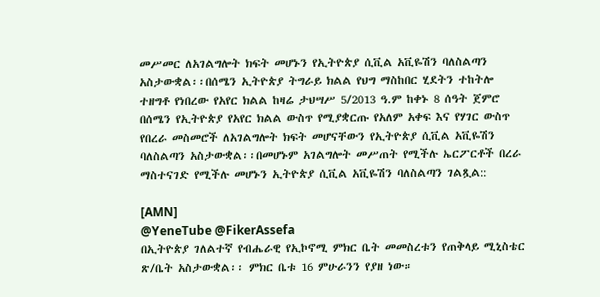መሥመር ለአገልግሎት ክፍት መሆኑን የኢትዮጵያ ሲቪል አቪዬሽን ባለስልጣን አስታውቋል፡፡በሰሜን ኢትዮጵያ ትግራይ ክልል የህግ ማስከበር ሂደትን ተከትሎ ተዘግቶ የነበረው የአየር ክልል ከዛሬ ታህሣሥ 5/2013 ዓ.ም ከቀኑ 8 ሰዓት ጀምሮ በሰሜን የኢትዮጵያ የአየር ክልል ውስጥ የሚያቋርጡ የአለም አቀፍ እና የሃገር ውስጥ የበረራ መስመሮች ለአገልግሎት ክፍት መሆናቸውን የኢትዮጵያ ሲቪል አቪዬሽን ባለስልጣን አስታውቋል፡፡በመሆኑም አገልግሎት መሥጠት የሚችሉ ኤርፖርቶች በረራ ማስተናገድ የሚችሉ መሆኑን ኢትዮጵያ ሲቪል አቪዬሽን ባለስልጣን ገልጿል::

[AMN]
@YeneTube @FikerAssefa
በኢትዮጵያ ገለልተኛ የብሔራዊ የኢኮኖሚ ምክር ቤት መመስረቱን የጠቅላይ ሚኒስቴር ጽ/ቤት አስታውቋል፡፡ ምክር ቤቱ 16 ምሁራንን የያዘ ነው።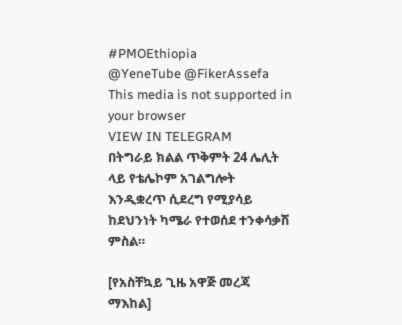#PMOEthiopia
@YeneTube @FikerAssefa
This media is not supported in your browser
VIEW IN TELEGRAM
በትግራይ ክልል ጥቅምት 24 ሌሊት ላይ የቴሌኮም አገልግሎት እንዲቋረጥ ሲደረግ የሚያሳይ ከደህንነት ካሜራ የተወሰደ ተንቀሳቃሽ ምስል።

[የአስቸኳይ ጊዜ አዋጅ መረጃ ማእከል]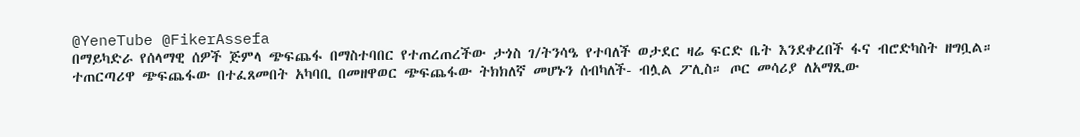@YeneTube @FikerAssefa
በማይካድራ የሰላማዊ ሰዎች ጅምላ ጭፍጨፋ በማስተባበር የተጠረጠረችው ታጎስ ገ/ትንሳዔ የተባለች ወታደር ዛሬ ፍርድ ቤት እንደቀረበች ፋና ብሮድካስት ዘግቧል። ተጠርጣሪዋ ጭፍጨፋው በተፈጸመበት አካባቢ በመዘዋወር ጭፍጨፋው ትክክለኛ መሆኑን ሰብካለች- ብሏል ፖሊስ። ጦር መሳሪያ ለአማጺው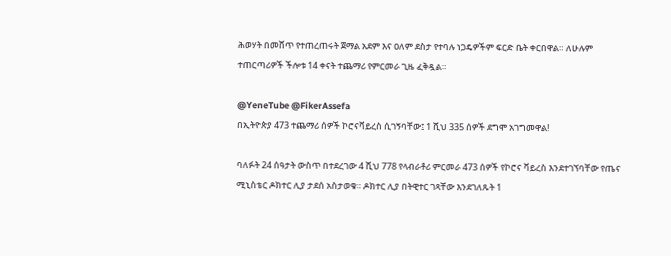ሕወሃት በመሸጥ የተጠረጠሩት ጀማል አደም እና ዐለም ደስታ የተባሉ ነጋዴዎችም ፍርድ ቤት ቀርበዋል። ለሁሉም ተጠርጣሪዎች ችሎቱ 14 ቀናት ተጨማሪ የምርመራ ጊዜ ፈቅዷል።

@YeneTube @FikerAssefa
በኢትዮጵያ 473 ተጨማሪ ሰዎች ኮሮናቫይረስ ሲገኝባቸው፤ 1 ሺህ 335 ሰዎች ደግሞ አገግመዋል!

ባለፉት 24 ሰዓታት ውስጥ በተደረገው 4 ሺህ 778 የላብራቶሪ ምርመራ 473 ሰዎች የኮሮና ቫይረስ እንደተገኘባቸው የጤና ሚኒስቴር ዶክተር ሊያ ታደሰ አስታወቁ። ዶክተር ሊያ በትዊተር ገጻቸው እንደገለጹት 1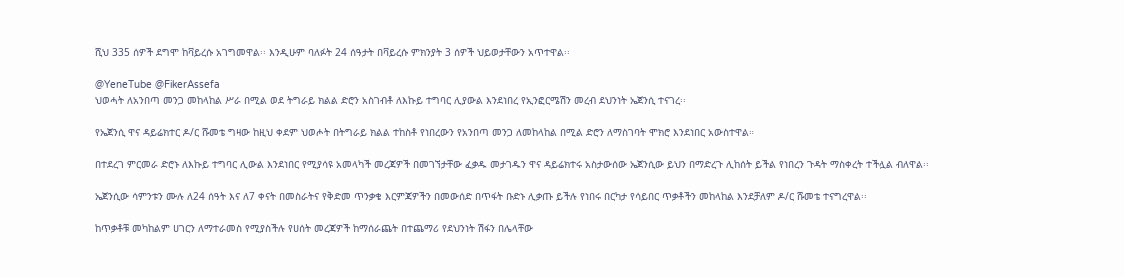ሺህ 335 ሰዎች ደግሞ ከቫይረሱ አገግመዋል፡፡ እንዲሁም ባለፉት 24 ሰዓታት በቫይረሱ ምክንያት 3 ሰዎች ህይወታቸውን አጥተዋል፡፡

@YeneTube @FikerAssefa
ህወሓት ለአንበጣ መንጋ መከላከል ሥራ በሚል ወደ ትግራይ ክልል ድሮን አስገብቶ ለእኩይ ተግባር ሊያውል እንደነበረ የኢንፎርሜሽን መረብ ደህንነት ኤጀንሲ ተናገረ፡፡

የኤጀንሲ ዋና ዳይሬክተር ዶ/ር ሹመቴ ግዛው ከዚህ ቀደም ህወሖት በትግራይ ክልል ተከስቶ የነበረውን የአንበጣ መንጋ ለመከላከል በሚል ድሮን ለማስገባት ሞክሮ እንደነበር አውስተዋል።

በተደረገ ምርመራ ድሮኑ ለእኩይ ተግባር ሊውል እንደነበር የሚያሳዩ አመላካች መረጃዎች በመገኘታቸው ፈቃዱ መታገዱን ዋና ዳይሬክተሩ አስታውሰው ኤጀንሲው ይህን በማድረጉ ሊከሰት ይችል የነበረን ጉዳት ማስቀረት ተችሏል ብለዋል፡፡

ኤጀንሲው ሳምንቱን ሙሉ ለ24 ሰዓት እና ለ7 ቀናት በመስራትና የቅድመ ጥንቃቄ እርምጃዎችን በመውሰድ በጥፋት ቡድኑ ሊቃጡ ይችሉ የነበሩ በርካታ የሳይበር ጥቃቶችን መከላከል እንደቻለም ዶ/ር ሹመቴ ተናግረዋል፡፡

ከጥቃቶቹ መካከልም ሀገርን ለማተራመስ የሚያስችሉ የሀሰት መረጃዎች ከማሰራጨት በተጨማሪ የደህንነት ሽፋን በሌላቸው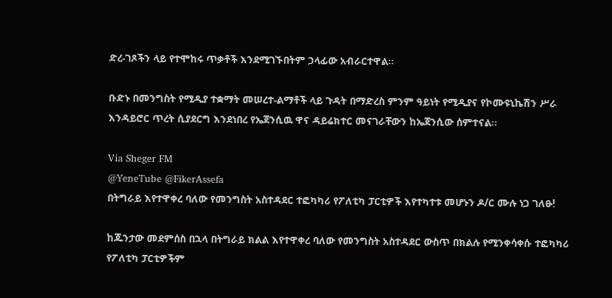ድረ-ገጾችን ላይ የተሞከሩ ጥቃቶች እንደሚገኙበትም ኃላፊው አብራርተዋል፡፡

ቡድኑ በመንግስት የሚዲያ ተቋማት መሠረተ-ልማቶች ላይ ጉዳት በማድረስ ምንም ዓይነት የሚዲያና የኮሙዩኒኬሽን ሥራ እንዳይሮር ጥረት ሲያደርግ እንደነበረ የኤጀንሲዉ ዋና ዳይሬክተር መናገራቸውን ከኤጀንሲው ሰምተናል፡፡

Via Sheger FM
@YeneTube @FikerAssefa
በትግራይ እየተዋቀረ ባለው የመንግስት አስተዳደር ተፎካካሪ የፖለቲካ ፓርቲዎች እየተካተቱ መሆኑን ዶ/ር ሙሉ ነጋ ገለፁ!

ከጁንታው መደምሰስ በኋላ በትግራይ ክልል እየተዋቀረ ባለው የመንግስት አስተዳደር ውስጥ በክልሉ የሚንቀሳቀሱ ተፎካካሪ የፖለቲካ ፓርቲዎችም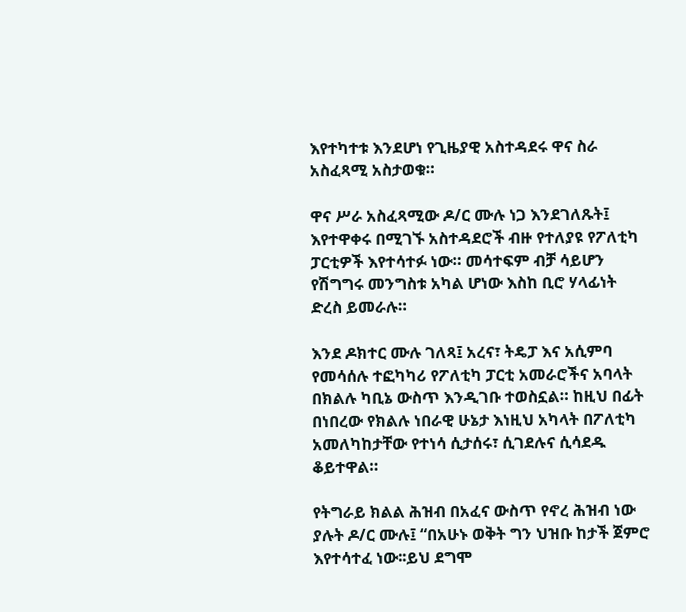እየተካተቱ እንደሆነ የጊዜያዊ አስተዳደሩ ዋና ስራ አስፈጻሚ አስታወቁ።

ዋና ሥራ አስፈጻሚው ዶ/ር ሙሉ ነጋ እንደገለጹት፤ እየተዋቀሩ በሚገኙ አስተዳደሮች ብዙ የተለያዩ የፖለቲካ ፓርቲዎች እየተሳተፉ ነው። መሳተፍም ብቻ ሳይሆን የሽግግሩ መንግስቱ አካል ሆነው እስከ ቢሮ ሃላፊነት ድረስ ይመራሉ።

እንደ ዶክተር ሙሉ ገለጻ፤ አረና፣ ትዴፓ እና አሲምባ የመሳሰሉ ተፎካካሪ የፖለቲካ ፓርቲ አመራሮችና አባላት በክልሉ ካቢኔ ውስጥ እንዲገቡ ተወስኗል። ከዚህ በፊት በነበረው የክልሉ ነበራዊ ሁኔታ እነዚህ አካላት በፖለቲካ አመለካከታቸው የተነሳ ሲታሰሩ፣ ሲገደሉና ሲሳደዱ ቆይተዋል።

የትግራይ ክልል ሕዝብ በአፈና ውስጥ የኖረ ሕዝብ ነው ያሉት ዶ/ር ሙሉ፤ “በአሁኑ ወቅት ግን ህዝቡ ከታች ጀምሮ እየተሳተፈ ነው፡፡ይህ ደግሞ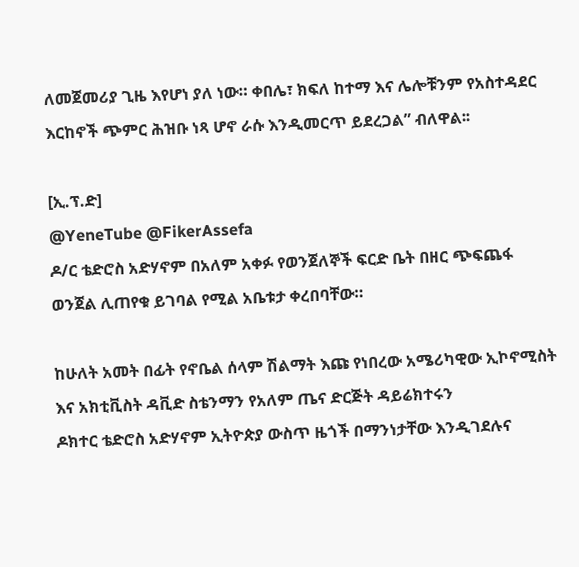ለመጀመሪያ ጊዜ እየሆነ ያለ ነው። ቀበሌ፣ ክፍለ ከተማ እና ሌሎቹንም የአስተዳደር እርከኖች ጭምር ሕዝቡ ነጻ ሆኖ ራሱ እንዲመርጥ ይደረጋል” ብለዋል፡፡

[ኢ.ፕ.ድ]
@YeneTube @FikerAssefa
ዶ/ር ቴድሮስ አድሃኖም በአለም አቀፉ የወንጀለኞች ፍርድ ቤት በዘር ጭፍጨፋ ወንጀል ሊጠየቁ ይገባል የሚል አቤቱታ ቀረበባቸው።

ከሁለት አመት በፊት የኖቤል ሰላም ሽልማት እጩ የነበረው አሜሪካዊው ኢኮኖሚስት እና አክቲቪስት ዳቪድ ስቴንማን የአለም ጤና ድርጅት ዳይሬክተሩን
ዶክተር ቴድሮስ አድሃኖም ኢትዮጵያ ውስጥ ዜጎች በማንነታቸው እንዲገደሉና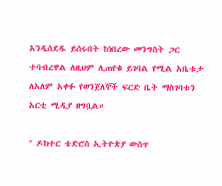አንዲሰደዱ ይሰሩበት ከነበረው መንግስት ጋር ተባብረዋል ለዚህም ሊጠየቁ ይገባል የሚል አቤቱታ ለአለም አቀፉ የወንጀለኞች ፍርድ ቤት ማስገባቱን አርቲ ሚዲያ ዘግቧል።

" ዶክተር ቴድሮስ ኢትዮጵያ ውስጥ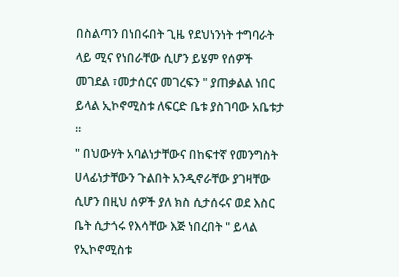በስልጣን በነበሩበት ጊዜ የደህነንነት ተግባራት ላይ ሚና የነበራቸው ሲሆን ይሄም የሰዎች መገደል ፣መታሰርና መገረፍን " ያጠቃልል ነበር ይላል ኢኮኖሚስቱ ለፍርድ ቤቱ ያስገባው አቤቱታ ።
" በህውሃት አባልነታቸውና በከፍተኛ የመንግስት ሀላፊነታቸውን ጉልበት አንዲኖራቸው ያገዛቸው ሲሆን በዚህ ሰዎች ያለ ክስ ሲታሰሩና ወደ እስር ቤት ሲታጎሩ የእሳቸው እጅ ነበረበት " ይላል የኢኮኖሚስቱ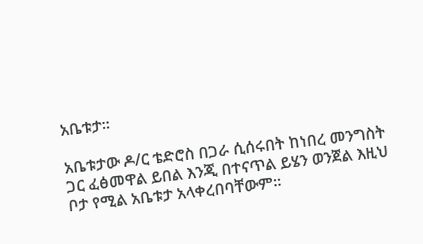አቤቱታ።

አቤቱታው ዶ/ር ቴድሮስ በጋራ ሲሰሩበት ከነበረ መንግስት ጋር ፈፅመዋል ይበል እንጂ በተናጥል ይሄን ወንጀል እዚህ ቦታ የሚል አቤቱታ አላቀረበባቸውም።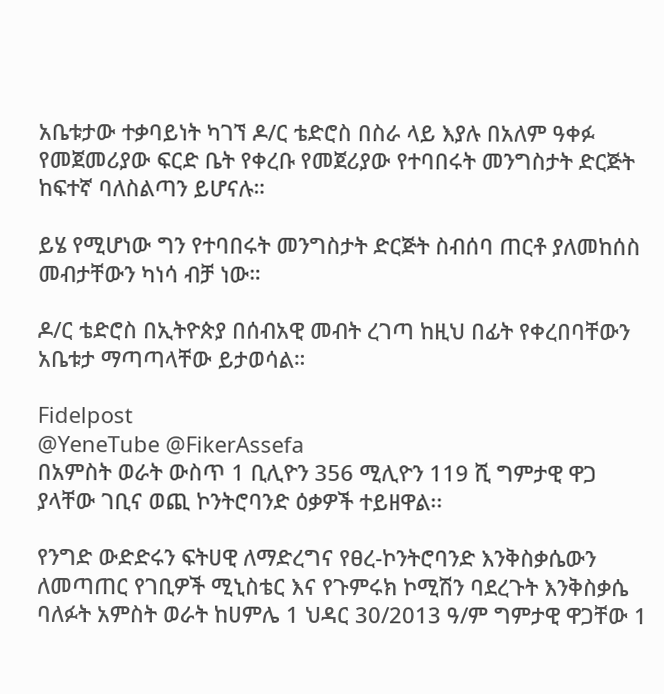አቤቱታው ተቃባይነት ካገኘ ዶ/ር ቴድሮስ በስራ ላይ እያሉ በአለም ዓቀፉ የመጀመሪያው ፍርድ ቤት የቀረቡ የመጀሪያው የተባበሩት መንግስታት ድርጅት ከፍተኛ ባለስልጣን ይሆናሉ።

ይሄ የሚሆነው ግን የተባበሩት መንግስታት ድርጅት ስብሰባ ጠርቶ ያለመከሰስ መብታቸውን ካነሳ ብቻ ነው።

ዶ/ር ቴድሮስ በኢትዮጵያ በሰብአዊ መብት ረገጣ ከዚህ በፊት የቀረበባቸውን አቤቱታ ማጣጣላቸው ይታወሳል።

Fidelpost
@YeneTube @FikerAssefa
በአምስት ወራት ውስጥ 1 ቢሊዮን 356 ሚሊዮን 119 ሺ ግምታዊ ዋጋ ያላቸው ገቢና ወጪ ኮንትሮባንድ ዕቃዎች ተይዘዋል፡፡

የንግድ ውድድሩን ፍትሀዊ ለማድረግና የፀረ-ኮንትሮባንድ እንቅስቃሴውን ለመጣጠር የገቢዎች ሚኒስቴር እና የጉምሩክ ኮሚሽን ባደረጉት እንቅስቃሴ ባለፉት አምስት ወራት ከሀምሌ 1 ህዳር 30/2013 ዓ/ም ግምታዊ ዋጋቸው 1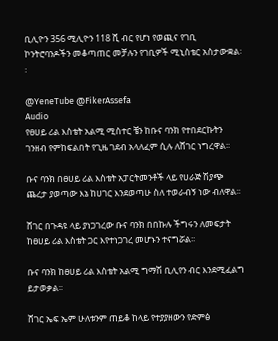ቢሊዮን 356 ሚሊዮን 118 ሺ ብር የሆነ የወጪና የገቢ ኮንትሮባንዶችን መቆጣጠር መቻሉን የገቢዎች ሚኒስቴር አስታውቋል፡፡

@YeneTube @FikerAssefa
Audio
የፀሀይ ሪል እስቴት አልሚ ሚስተር ቼን ከቡና ባንክ የተበደርኩትን ገንዘብ የምከፍልበት የጊዜ ገደብ አላለፈም ሲሉ ለሸገር ነግረዋል፡፡

ቡና ባንክ በፀሀይ ሪል እስቴት አፓርትመንቶች ላይ የሀራጅ ሽያጭ ጨረታ ያወጣው እኔ ከሀገር እንደወጣሁ ስለ ተወራብኝ ነው ብለዋል፡፡

ሸገር በጉዳዩ ላይ ያነጋገረው ቡና ባንክ በበኩሉ ችግሩን ለመፍታት ከፀሀይ ሪል እስቴት ጋር እየተነጋገረ መሆኑን ተናግሯል፡፡

ቡና ባንክ ከፀሀይ ሪል እስቴት አልሚ ግማሽ ቢሊየን ብር እንደሚፈልግ ይታወቃል፡፡

ሸገር ኤፍ ኤም ሁለቱንም ጠይቆ ከላይ የተያያዘውን የድምፅ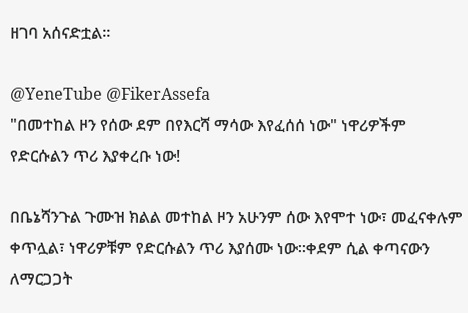ዘገባ አሰናድቷል፡፡

@YeneTube @FikerAssefa
"በመተከል ዞን የሰው ደም በየእርሻ ማሳው እየፈሰሰ ነው" ነዋሪዎችም የድርሱልን ጥሪ እያቀረቡ ነው!

በቤኔሻንጉል ጉሙዝ ክልል መተከል ዞን አሁንም ሰው እየሞተ ነው፣ መፈናቀሉም ቀጥሏል፣ ነዋሪዎቹም የድርሱልን ጥሪ እያሰሙ ነው።ቀደም ሲል ቀጣናውን ለማርጋጋት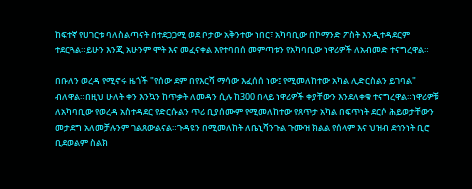ከፍተኛ የሀገርቱ ባለስልጣናት በተደጋጋሚ ወደ ቦታው አቅንተው ነበር፣ አካባቢው በኮማንድ ፖስት እንዲተዳደርም ተደርጓል።ይሁን እንጂ አሁንም ሞት እና መፈናቀል እየተባበሰ መምጣቱን የአካባቢው ነዋሪዎች ለአብመድ ተናግረዋል።

በቡለን ወረዳ የሚኖሩ ዜጎች "የሰው ደም በየእርሻ ማሳው እፈሰሰ ነው፤ የሚመለከተው አካል ሊድርስልን ይገባል" ብለዋል።በዚህ ሁለት ቀን እንኳን ከጥቃት ለመዳን ሲሉ ከ300 በላይ ነዋሪዎች ቀያቸውን እንደለቀቁ ተናግረዋል።ነዋሪዎቹ ለአካባቢው የወረዳ አስተዳደር የድርሱልን ጥሪ ቢያሰሙም የሚመለከተው የጸጥታ አካል በፍጥነት ደርሶ ሕይወታቸውን መታደግ አለመቻሉንም ገልጸውልናል።ጉዳዩን በሚመለከት ለቤኒሻንጉል ጉሙዝ ክልል የሰላም እና ህዝብ ደኅንነት ቢሮ ቢደወልም ስልክ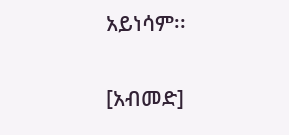አይነሳም፡፡

[አብመድ]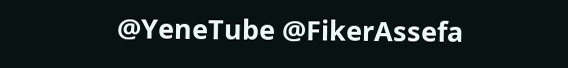@YeneTube @FikerAssefa